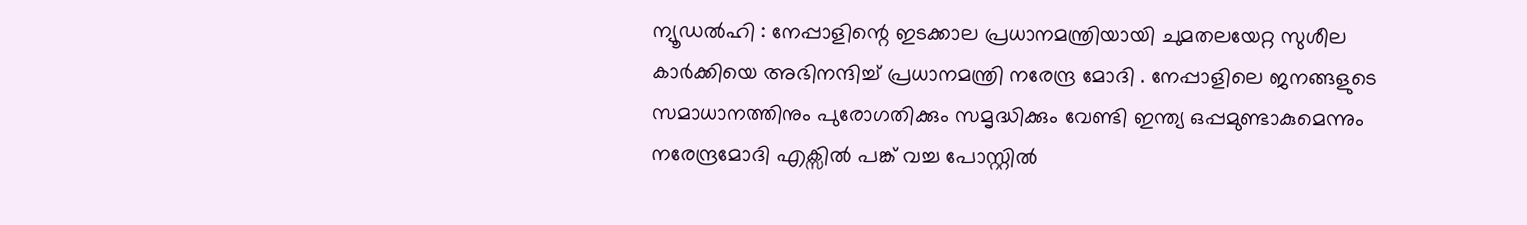ന്യൂഡൽഹി : നേപ്പാളിന്റെ ഇടക്കാല പ്രധാനമന്ത്രിയായി ചുമതലയേറ്റ സുശീല കാർക്കിയെ അഭിനന്ദിച്ച് പ്രധാനമന്ത്രി നരേന്ദ്ര മോദി . നേപ്പാളിലെ ജനങ്ങളുടെ സമാധാനത്തിനും പുരോഗതിക്കും സമൃദ്ധിക്കും വേണ്ടി ഇന്ത്യ ഒപ്പമുണ്ടാകുമെന്നും നരേന്ദ്രമോദി എക്സിൽ പങ്ക് വച്ച പോസ്റ്റിൽ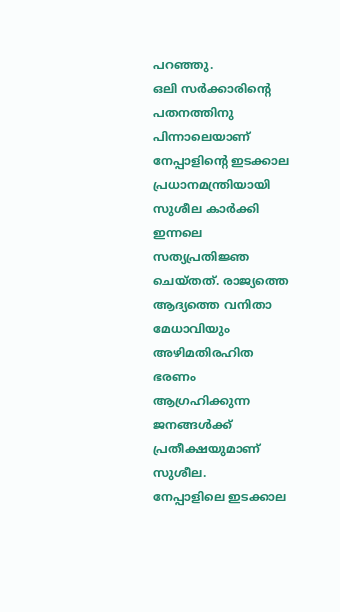പറഞ്ഞു.
ഒലി സർക്കാരിന്റെ പതനത്തിനു പിന്നാലെയാണ് നേപ്പാളിന്റെ ഇടക്കാല പ്രധാനമന്ത്രിയായി സുശീല കാർക്കി ഇന്നലെ സത്യപ്രതിജ്ഞ ചെയ്തത്. രാജ്യത്തെ ആദ്യത്തെ വനിതാ മേധാവിയും അഴിമതിരഹിത ഭരണം ആഗ്രഹിക്കുന്ന ജനങ്ങൾക്ക് പ്രതീക്ഷയുമാണ് സുശീല.
നേപ്പാളിലെ ഇടക്കാല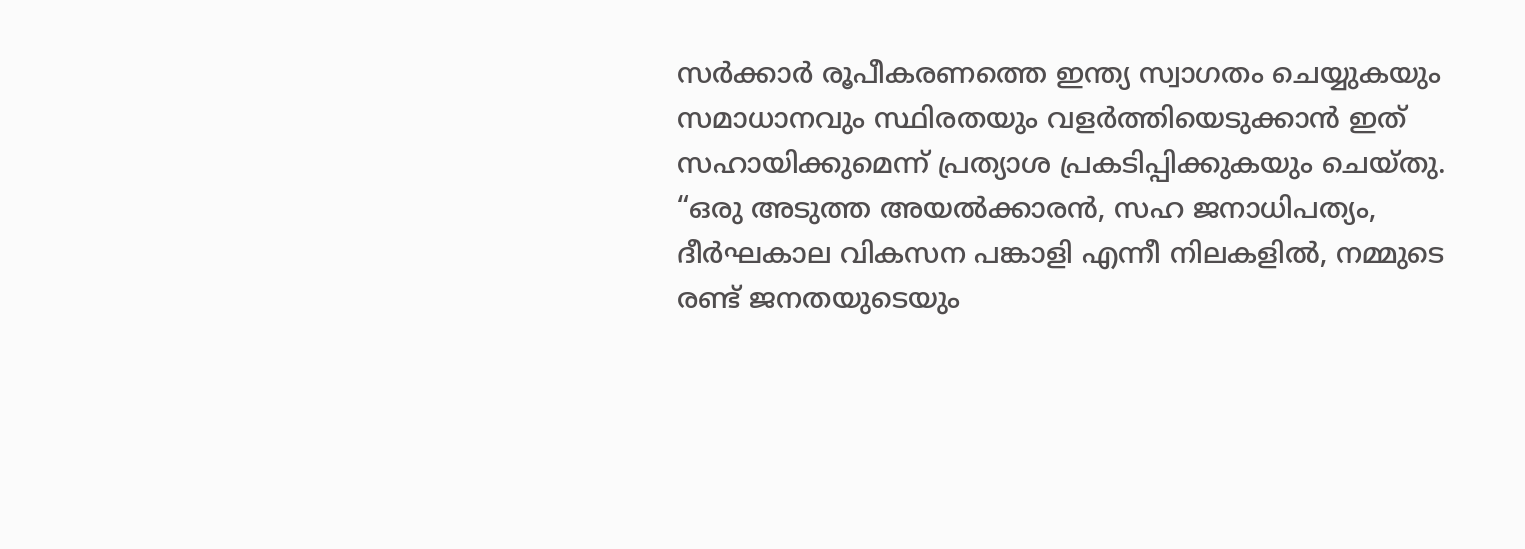സർക്കാർ രൂപീകരണത്തെ ഇന്ത്യ സ്വാഗതം ചെയ്യുകയും സമാധാനവും സ്ഥിരതയും വളർത്തിയെടുക്കാൻ ഇത് സഹായിക്കുമെന്ന് പ്രത്യാശ പ്രകടിപ്പിക്കുകയും ചെയ്തു.
“ഒരു അടുത്ത അയൽക്കാരൻ, സഹ ജനാധിപത്യം, ദീർഘകാല വികസന പങ്കാളി എന്നീ നിലകളിൽ, നമ്മുടെ രണ്ട് ജനതയുടെയും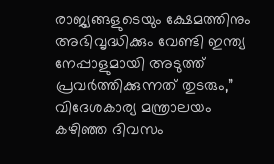രാജ്യങ്ങളുടെയും ക്ഷേമത്തിനും അഭിവൃദ്ധിക്കും വേണ്ടി ഇന്ത്യ നേപ്പാളുമായി അടുത്ത് പ്രവർത്തിക്കുന്നത് തുടരും,” വിദേശകാര്യ മന്ത്രാലയം കഴിഞ്ഞ ദിവസം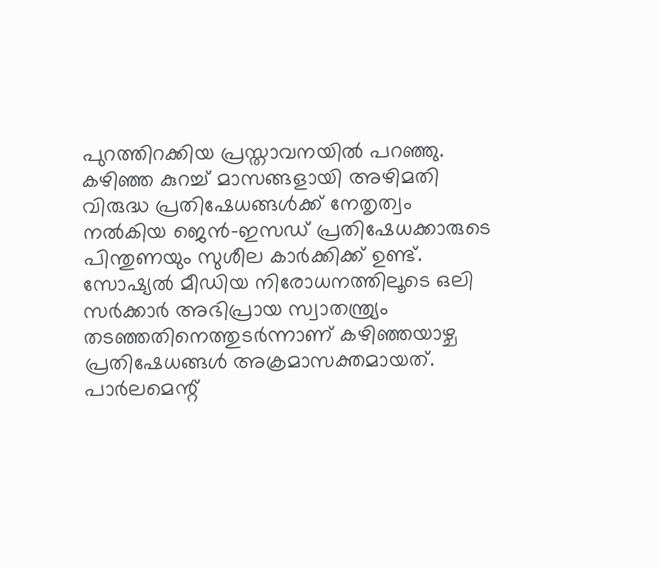പുറത്തിറക്കിയ പ്രസ്താവനയിൽ പറഞ്ഞു.
കഴിഞ്ഞ കുറച്ച് മാസങ്ങളായി അഴിമതി വിരുദ്ധ പ്രതിഷേധങ്ങൾക്ക് നേതൃത്വം നൽകിയ ജെൻ-ഇസഡ് പ്രതിഷേധക്കാരുടെ പിന്തുണയും സുശീല കാർക്കിക്ക് ഉണ്ട്. സോഷ്യൽ മീഡിയ നിരോധനത്തിലൂടെ ഒലി സർക്കാർ അഭിപ്രായ സ്വാതന്ത്ര്യം തടഞ്ഞതിനെത്തുടർന്നാണ് കഴിഞ്ഞയാഴ്ച പ്രതിഷേധങ്ങൾ അക്രമാസക്തമായത്. പാർലമെന്റ്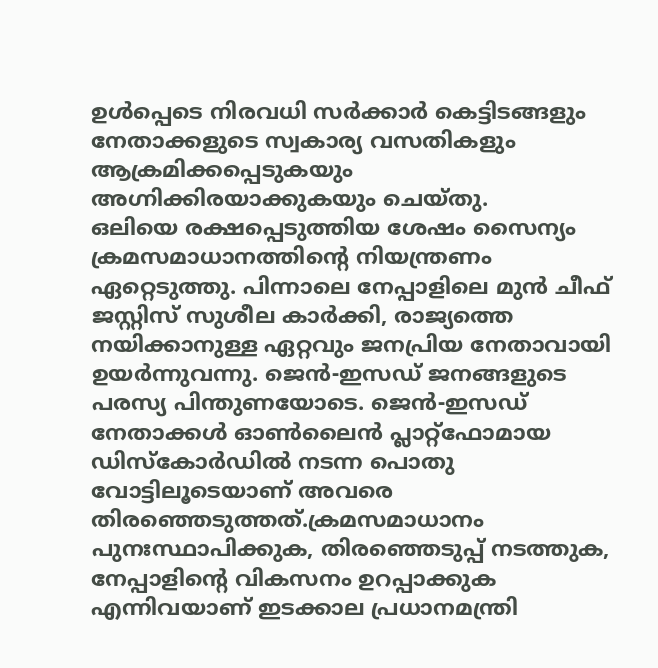ഉൾപ്പെടെ നിരവധി സർക്കാർ കെട്ടിടങ്ങളും നേതാക്കളുടെ സ്വകാര്യ വസതികളും ആക്രമിക്കപ്പെടുകയും അഗ്നിക്കിരയാക്കുകയും ചെയ്തു.
ഒലിയെ രക്ഷപ്പെടുത്തിയ ശേഷം സൈന്യം ക്രമസമാധാനത്തിന്റെ നിയന്ത്രണം ഏറ്റെടുത്തു. പിന്നാലെ നേപ്പാളിലെ മുൻ ചീഫ് ജസ്റ്റിസ് സുശീല കാർക്കി, രാജ്യത്തെ നയിക്കാനുള്ള ഏറ്റവും ജനപ്രിയ നേതാവായി ഉയർന്നുവന്നു. ജെൻ-ഇസഡ് ജനങ്ങളുടെ പരസ്യ പിന്തുണയോടെ. ജെൻ-ഇസഡ് നേതാക്കൾ ഓൺലൈൻ പ്ലാറ്റ്ഫോമായ ഡിസ്കോർഡിൽ നടന്ന പൊതു വോട്ടിലൂടെയാണ് അവരെ തിരഞ്ഞെടുത്തത്.ക്രമസമാധാനം പുനഃസ്ഥാപിക്കുക, തിരഞ്ഞെടുപ്പ് നടത്തുക, നേപ്പാളിന്റെ വികസനം ഉറപ്പാക്കുക എന്നിവയാണ് ഇടക്കാല പ്രധാനമന്ത്രി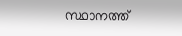സ്ഥാനത്ത്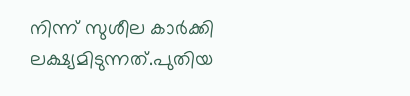നിന്ന് സുശീല കാർക്കി ലക്ഷ്യമിടുന്നത്.പുതിയ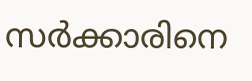സർക്കാരിനെ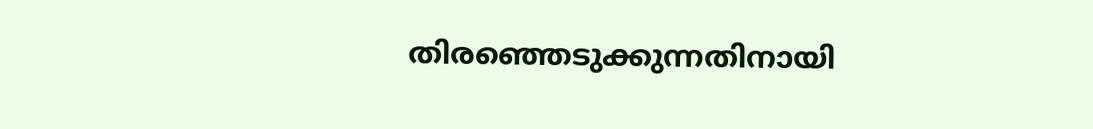തിരഞ്ഞെടുക്കുന്നതിനായി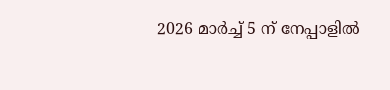2026 മാർച്ച് 5 ന് നേപ്പാളിൽ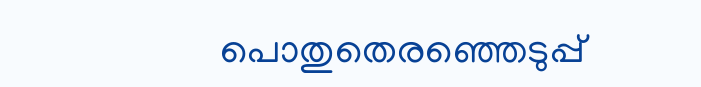പൊതുതെരഞ്ഞെടുപ്പ്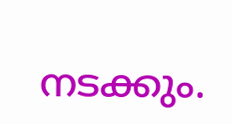നടക്കും.